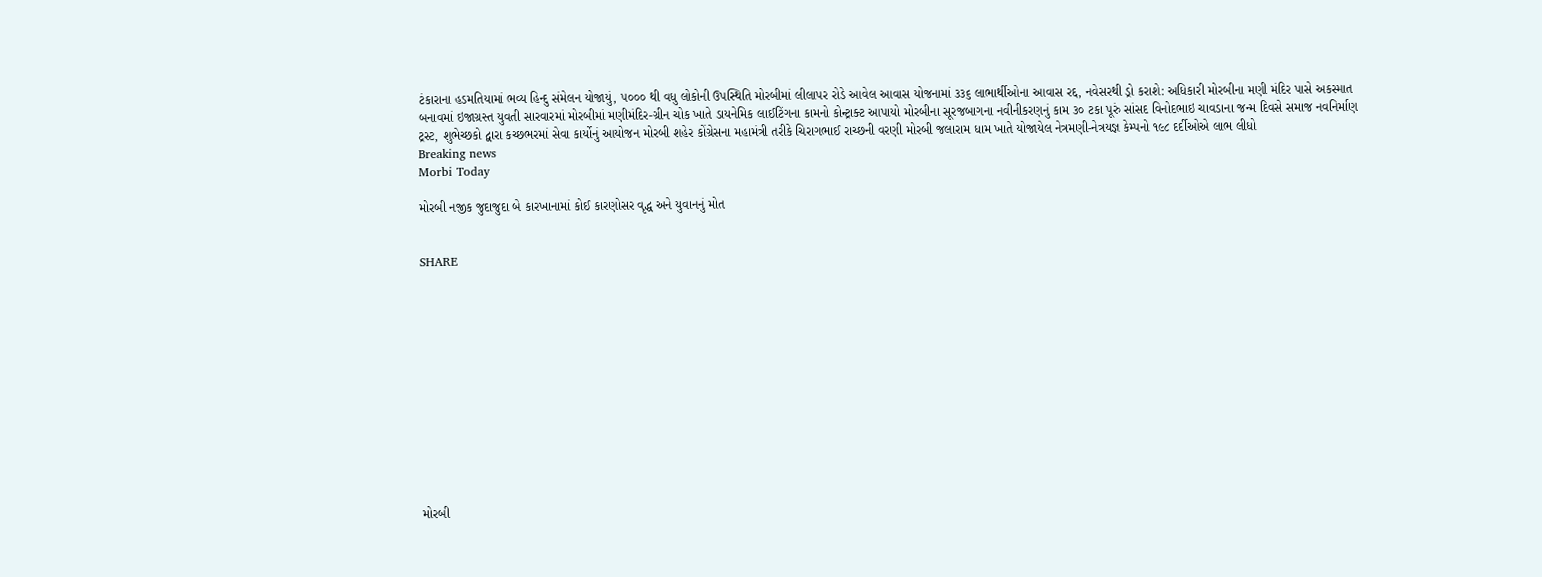ટંકારાના હડમતિયામાં ભવ્ય હિન્દુ સંમેલન યોજાયું, ૫૦૦૦ થી વધુ લોકોની ઉપસ્થિતિ મોરબીમાં લીલાપર રોડે આવેલ આવાસ યોજનામાં ૩૩૬ લાભાર્થીઓના આવાસ રદ્દ, નવેસરથી ડ્રો કરાશે: અધિકારી મોરબીના મણી મંદિર પાસે અકસ્માત બનાવમાં ઇજાગ્રસ્ત યુવતી સારવારમાં મોરબીમાં મણીમંદિર-ગ્રીન ચોક ખાતે ડાયનેમિક લાઈટિંગના કામનો કોન્ટ્રાક્ટ આપાયો મોરબીના સૂરજબાગના નવીનીકરણનું કામ ૩૦ ટકા પૂરું સાંસદ વિનોદભાઇ ચાવડાના જન્મ દિવસે સમાજ નવનિર્માણ ટ્રસ્ટ, શુભેચ્છકો દ્વારા કચ્છભરમાં સેવા કાર્યોનું આયોજન મોરબી શહેર કોંગ્રેસના મહામંત્રી તરીકે ચિરાગભાઈ રાચ્છની વરણી મોરબી જલારામ ધામ ખાતે યોજાયેલ નેત્રમણી-નેત્રયજ્ઞ કેમ્પનો ૧૯૮ દર્દીઓએ લાભ લીધો
Breaking news
Morbi Today

મોરબી નજીક જુદાજુદા બે કારખાનામાં કોઈ કારણોસર વૃદ્ધ અને યુવાનનું મોત


SHARE













મોરબી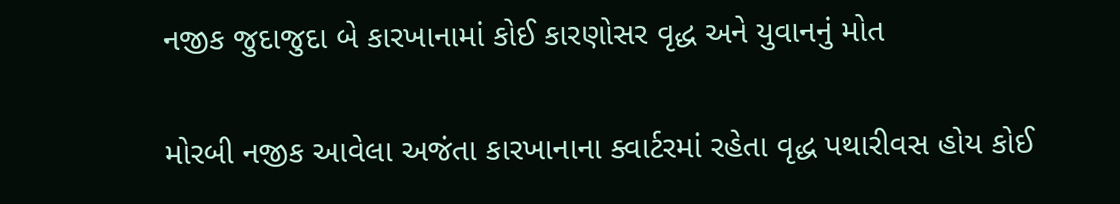નજીક જુદાજુદા બે કારખાનામાં કોઈ કારણોસર વૃદ્ધ અને યુવાનનું મોત

મોરબી નજીક આવેલા અજંતા કારખાનાના ક્વાર્ટરમાં રહેતા વૃદ્ધ પથારીવસ હોય કોઈ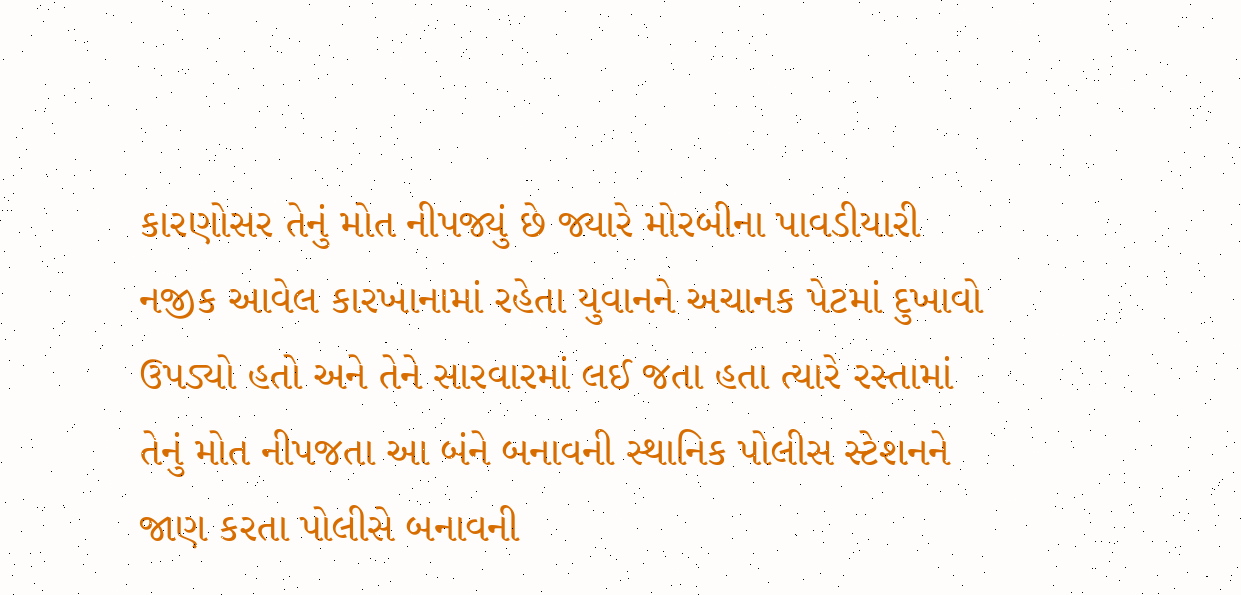કારણોસર તેનું મોત નીપજ્યું છે જ્યારે મોરબીના પાવડીયારી નજીક આવેલ કારખાનામાં રહેતા યુવાનને અચાનક પેટમાં દુખાવો ઉપડ્યો હતો અને તેને સારવારમાં લઈ જતા હતા ત્યારે રસ્તામાં તેનું મોત નીપજતા આ બંને બનાવની સ્થાનિક પોલીસ સ્ટેશનને જાણ કરતા પોલીસે બનાવની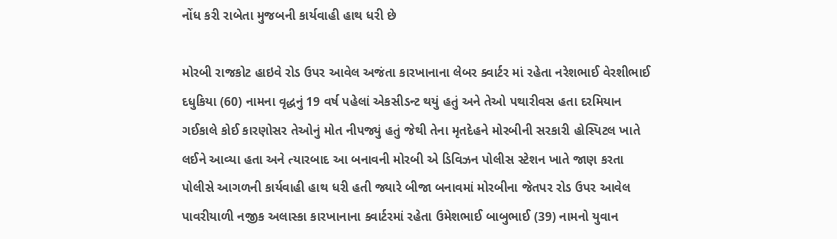નોંધ કરી રાબેતા મુજબની કાર્યવાહી હાથ ધરી છે

મોરબી રાજકોટ હાઇવે રોડ ઉપર આવેલ અજંતા કારખાનાના લેબર ક્વાર્ટર માં રહેતા નરેશભાઈ વેરશીભાઈ દધુકિયા (60) નામના વૃદ્ધનું 19 વર્ષ પહેલાં એકસીડન્ટ થયું હતું અને તેઓ પથારીવસ હતા દરમિયાન ગઈકાલે કોઈ કારણોસર તેઓનું મોત નીપજ્યું હતું જેથી તેના મૃતદેહને મોરબીની સરકારી હોસ્પિટલ ખાતે લઈને આવ્યા હતા અને ત્યારબાદ આ બનાવની મોરબી એ ડિવિઝન પોલીસ સ્ટેશન ખાતે જાણ કરતા પોલીસે આગળની કાર્યવાહી હાથ ધરી હતી જ્યારે બીજા બનાવમાં મોરબીના જેતપર રોડ ઉપર આવેલ પાવરીયાળી નજીક અલાસ્કા કારખાનાના ક્વાર્ટરમાં રહેતા ઉમેશભાઈ બાબુભાઈ (39) નામનો યુવાન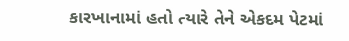કારખાનામાં હતો ત્યારે તેને એકદમ પેટમાં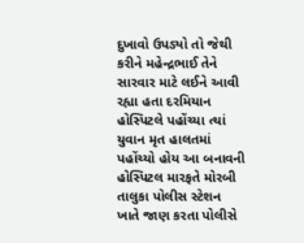દુખાવો ઉપડ્યો તો જેથી કરીને મહેન્દ્રભાઈ તેને સારવાર માટે લઈને આવી રહ્યા હતા દરમિયાન હોસ્પિટલે પહોંચ્યા ત્યાં યુવાન મૃત હાલતમાં પહોંચ્યો હોય આ બનાવની હોસ્પિટલ મારફતે મોરબી તાલુકા પોલીસ સ્ટેશન ખાતે જાણ કરતા પોલીસે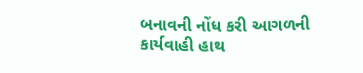બનાવની નોંધ કરી આગળની કાર્યવાહી હાથ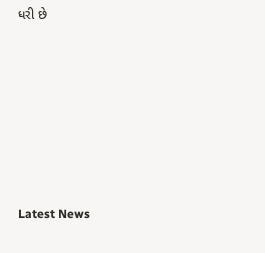ધરી છે








Latest News